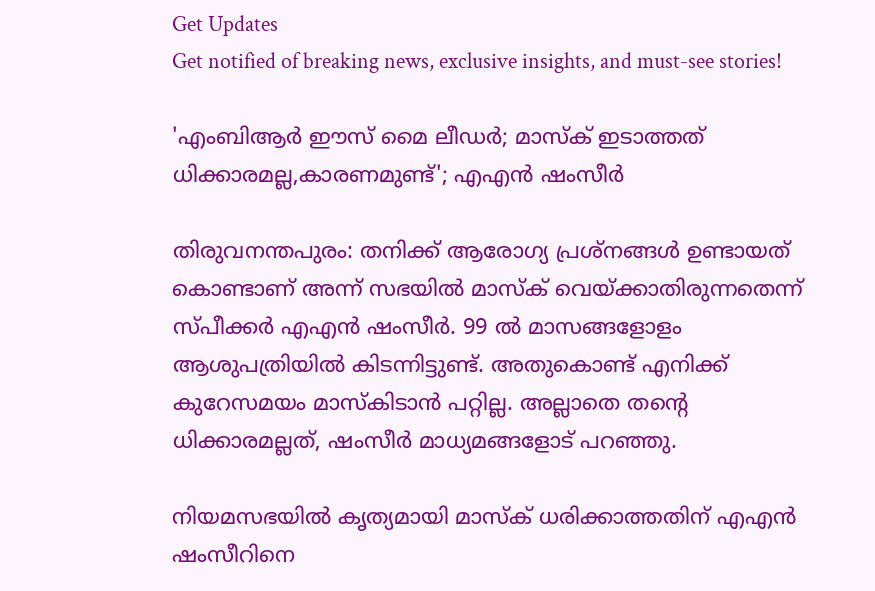Get Updates
Get notified of breaking news, exclusive insights, and must-see stories!

'എംബിആർ ഈസ് മൈ ലീഡർ; മാസ്ക് ഇടാത്തത് ധിക്കാരമല്ല,കാരണമുണ്ട്'; എഎൻ ഷംസീർ

തിരുവനന്തപുരം: തനിക്ക് ആരോഗ്യ പ്രശ്നങ്ങൾ ഉണ്ടായത് കൊണ്ടാണ് അന്ന് സഭയിൽ മാസ്ക് വെയ്ക്കാതിരുന്നതെന്ന് സ്പീക്കർ എഎൻ ഷംസീർ. 99 ൽ മാസങ്ങളോളം ആശുപത്രിയിൽ കിടന്നിട്ടുണ്ട്. അതുകൊണ്ട് എനിക്ക് കുറേസമയം മാസ്‌കിടാൻ പറ്റില്ല. അല്ലാതെ തന്റെ ധിക്കാരമല്ലത്, ഷംസീർ മാധ്യമങ്ങളോട് പറഞ്ഞു.

നിയമസഭയിൽ കൃത്യമായി മാസ്ക് ധരിക്കാത്തതിന് എഎൻ ഷംസീറിനെ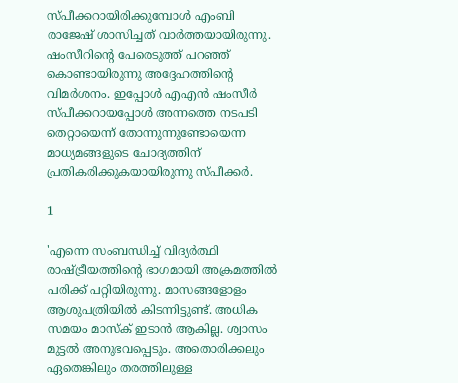സ്പീക്കറായിരിക്കുമ്പോൾ എംബി രാജേഷ് ശാസിച്ചത് വാർത്തയായിരുന്നു. ഷംസീറിന്റെ പേരെടുത്ത് പറഞ്ഞ് കൊണ്ടായിരുന്നു അദ്ദേഹത്തിന്റെ വിമർശനം. ഇപ്പോൾ എഎൻ ഷംസീർ സ്പീക്കറായപ്പോൾ അന്നത്തെ നടപടി തെറ്റായെന്ന് തോന്നുന്നുണ്ടോയെന്ന മാധ്യമങ്ങളുടെ ചോദ്യത്തിന് പ്രതികരിക്കുകയായിരുന്നു സ്പീക്കർ.

1

'എന്നെ സംബന്ധിച്ച് വിദ്യർത്ഥി രാഷ്ട്രീയത്തിന്റെ ഭാഗമായി അക്രമത്തിൽ പരിക്ക് പറ്റിയിരുന്നു. മാസങ്ങളോളം ആശുപത്രിയിൽ കിടന്നിട്ടുണ്ട്. അധിക സമയം മാസ്ക് ഇടാൻ ആകില്ല. ശ്വാസം മുട്ടൽ അനുഭവപ്പെടും. അതൊരിക്കലും ഏതെങ്കിലും തരത്തിലുള്ള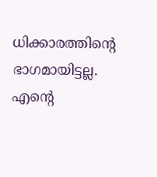ധിക്കാരത്തിന്റെ ഭാഗമായിട്ടല്ല. എന്റെ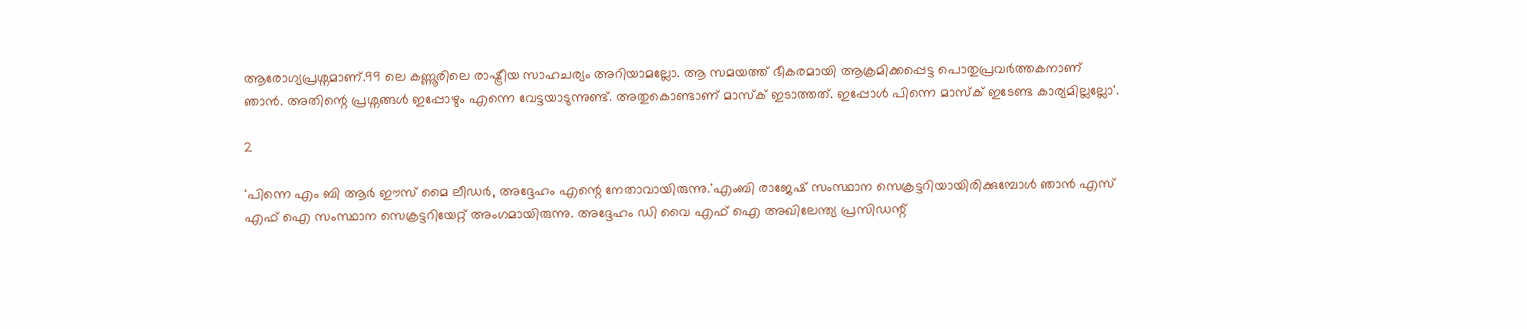ആരോഗ്യപ്രശ്നമാണ്.99 ലെ കണ്ണൂരിലെ രാഷ്ട്രീയ സാഹചര്യം അറിയാമല്ലോ. ആ സമയത്ത് ഭീകരമായി ആക്രമിക്കപ്പെട്ട പൊതുപ്രവർത്തകനാണ് ഞാൻ. അതിന്റെ പ്രശ്നങ്ങൾ ഇപ്പോഴും എന്നെ വേട്ടയാടുന്നുണ്ട്. അതുകൊണ്ടാണ് മാസ്ക് ഇടാത്തത്. ഇപ്പോൾ പിന്നെ മാസ്ക് ഇടേണ്ട കാര്യമില്ലല്ലോ'.

2

'പിന്നെ എം ബി ആർ ഈസ് മൈ ലീഡർ, അദ്ദേഹം എന്റെ നേതാവായിരുന്നു.'എംബി രാജേഷ് സംസ്ഥാന സെക്രട്ടറിയായിരിക്കുമ്പോൾ ഞാൻ എസ് എഫ് ഐ സംസ്ഥാന സെക്രട്ടറിയേറ്റ് അംഗമായിരുന്നു. അദ്ദേഹം ഡി വൈ എഫ് ഐ അഖിലേന്ത്യ പ്രസിഡന്റ്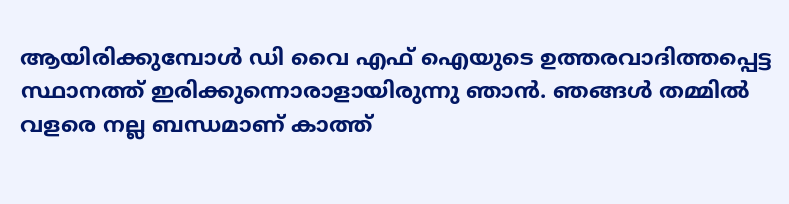ആയിരിക്കുമ്പോൾ ഡി വൈ എഫ് ഐയുടെ ഉത്തരവാദിത്തപ്പെട്ട സ്ഥാനത്ത് ഇരിക്കുന്നൊരാളായിരുന്നു ഞാൻ. ഞങ്ങൾ തമ്മിൽ വളരെ നല്ല ബന്ധമാണ് കാത്ത്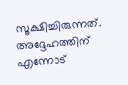സൂക്ഷിച്ചിരുന്നത്. അദ്ദേഹത്തിന് എന്നോട്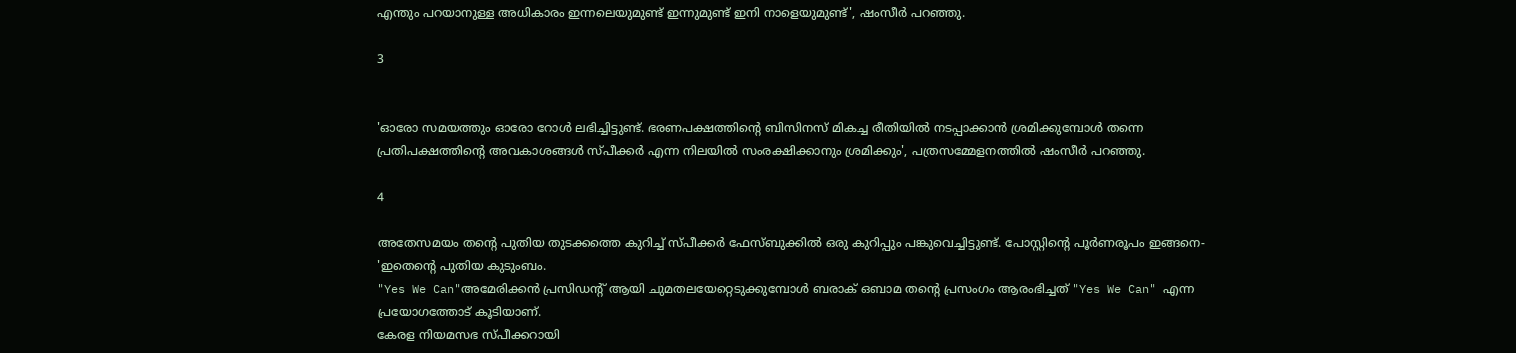എന്തും പറയാനുള്ള അധികാരം ഇന്നലെയുമുണ്ട് ഇന്നുമുണ്ട് ഇനി നാളെയുമുണ്ട്', ഷംസീർ പറഞ്ഞു.

3


'ഓരോ സമയത്തും ഓരോ റോൾ ലഭിച്ചിട്ടുണ്ട്. ഭരണപക്ഷത്തിന്റെ ബിസിനസ് മികച്ച രീതിയിൽ നടപ്പാക്കാൻ ശ്രമിക്കുമ്പോൾ തന്നെ പ്രതിപക്ഷത്തിന്റെ അവകാശങ്ങൾ സ്പീക്കർ എന്ന നിലയിൽ സംരക്ഷിക്കാനും ശ്രമിക്കും', പത്രസമ്മേളനത്തിൽ ഷംസീർ പറഞ്ഞു.

4

അതേസമയം തന്റെ പുതിയ തുടക്കത്തെ കുറിച്ച് സ്പീക്കർ ഫേസ്ബുക്കിൽ ഒരു കുറിപ്പും പങ്കുവെച്ചിട്ടുണ്ട്. പോസ്റ്റിന്റെ പൂർണരൂപം ഇങ്ങനെ- 'ഇതെന്റെ പുതിയ കുടുംബം.
"Yes We Can"അമേരിക്കൻ പ്രസിഡന്റ്‌ ആയി ചുമതലയേറ്റെടുക്കുമ്പോൾ ബരാക് ഒബാമ തന്റെ പ്രസംഗം ആരംഭിച്ചത് "Yes We Can" എന്ന പ്രയോഗത്തോട് കൂടിയാണ്.
കേരള നിയമസഭ സ്പീക്കറായി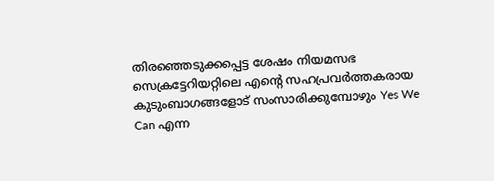തിരഞ്ഞെടുക്കപ്പെട്ട ശേഷം നിയമസഭ സെക്രട്ടേറിയറ്റിലെ എന്റെ സഹപ്രവർത്തകരായ കുടുംബാഗങ്ങളോട് സംസാരിക്കുമ്പോഴും Yes We Can എന്ന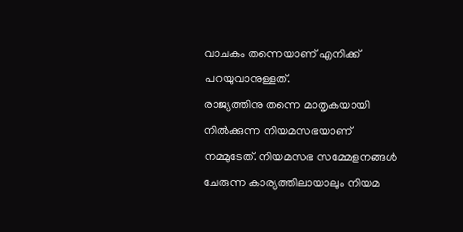വാചകം തന്നെയാണ് എനിക്ക് പറയുവാനുള്ളത്.
രാജ്യത്തിനു തന്നെ മാതൃകയായി നിൽക്കുന്ന നിയമസഭയാണ് നമ്മുടേത്. നിയമസഭ സമ്മേളനങ്ങൾ ചേരുന്ന കാര്യത്തിലായാലും നിയമ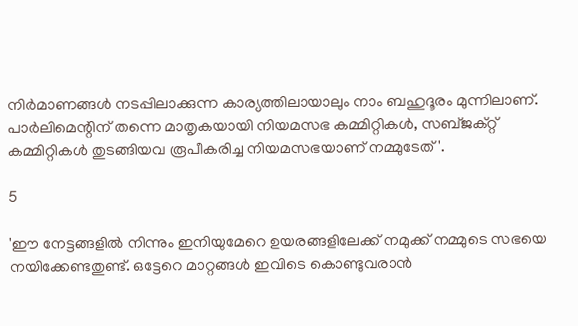നിർമാണങ്ങൾ നടപ്പിലാക്കുന്ന കാര്യത്തിലായാലും നാം ബഹുദൂരം മുന്നിലാണ്. പാർലിമെന്റിന് തന്നെ മാതൃകയായി നിയമസഭ കമ്മിറ്റികൾ, സബ്ജക്റ്റ് കമ്മിറ്റികൾ തുടങ്ങിയവ രൂപീകരിച്ച നിയമസഭയാണ് നമ്മുടേത്'.

5

'ഈ നേട്ടങ്ങളിൽ നിന്നും ഇനിയുമേറെ ഉയരങ്ങളിലേക്ക് നമുക്ക് നമ്മുടെ സഭയെ നയിക്കേണ്ടതുണ്ട്. ഒട്ടേറെ മാറ്റങ്ങൾ ഇവിടെ കൊണ്ടുവരാൻ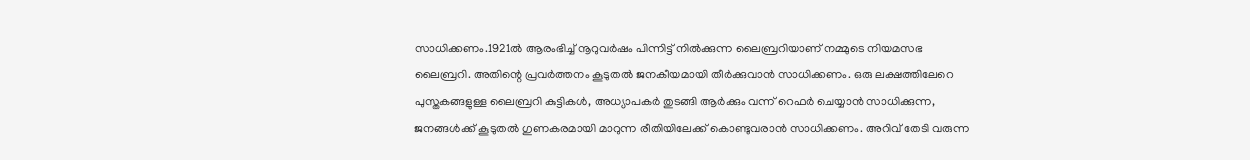സാധിക്കണം.1921ൽ ആരംഭിച്ച് നൂറുവർഷം പിന്നിട്ട് നിൽക്കുന്ന ലൈബ്രറിയാണ് നമ്മുടെ നിയമസഭ ലൈബ്രറി. അതിന്റെ പ്രവർത്തനം കൂടുതൽ ജനകീയമായി തീർക്കുവാൻ സാധിക്കണം. ഒരു ലക്ഷത്തിലേറെ പുസ്തകങ്ങളുള്ള ലൈബ്രറി കുട്ടികൾ, അധ്യാപകർ തുടങ്ങി ആർക്കും വന്ന് റെഫർ ചെയ്യാൻ സാധിക്കുന്ന, ജനങ്ങൾക്ക് കൂടുതൽ ഗുണകരമായി മാറുന്ന രീതിയിലേക്ക് കൊണ്ടുവരാൻ സാധിക്കണം. അറിവ് തേടി വരുന്ന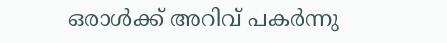ഒരാൾക്ക് അറിവ് പകർന്നു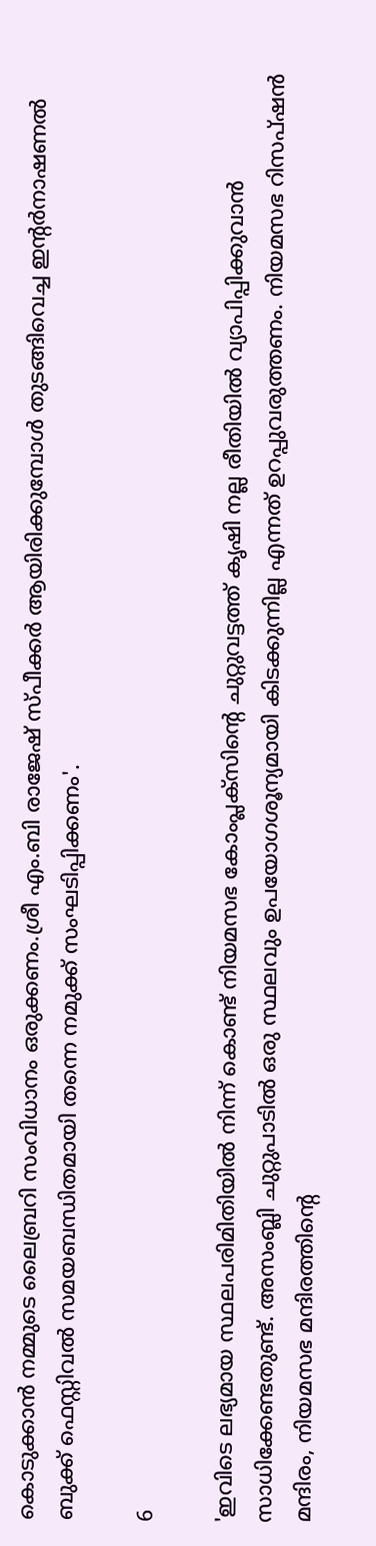കൊടുക്കാൻ നമ്മുടെ ലൈബ്രറി സംവിധാനം ഒരുക്കണം.ശ്രീ എം.ബി രാജേഷ് സ്പീക്കർ ആയിരിക്കുമ്പോൾ തുടങ്ങിവെച്ച ഇന്റർനാഷണൽ ബുക്ക്‌ ഫെസ്റ്റിവൽ സമയബന്ധിതമായി തന്നെ നമുക്ക് സംഘടിപ്പിക്കണം'.

6

'ഇവിടെ ലഭ്യമായ സ്ഥലപരിമിതിയിൽ നിന്ന് കൊണ്ട് നിയമസഭ കോംപ്ലക്സിന്റെ ചുറ്റുവട്ടത്ത് കൃഷി നല്ല രീതിയിൽ വ്യാപിപ്പിക്കുവാൻ സാധിക്കേണ്ടതുണ്ട്. അസംബ്ലി ചുറ്റുപാടിൽ ഒരു സ്ഥലവും ഉപയോഗശൂന്യമായി കിടക്കുന്നില്ല എന്നത് ഉറപ്പുവരുത്തണം. നിയമസഭ റിസപ്‌ഷൻ മന്ദിരം, നിയമസഭ മന്ദിരത്തിന്റെ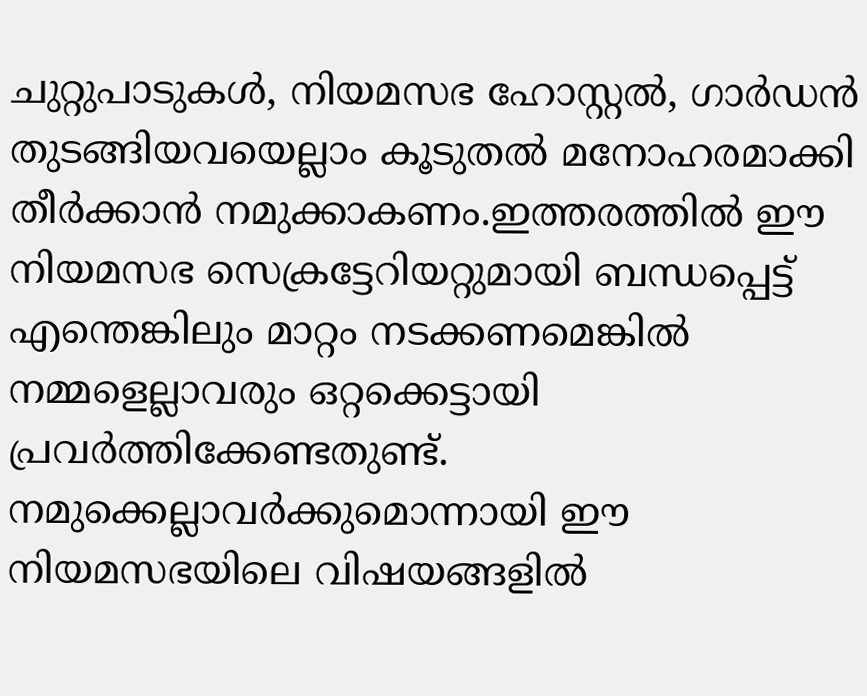ചുറ്റുപാടുകൾ, നിയമസഭ ഹോസ്റ്റൽ, ഗാർഡൻ തുടങ്ങിയവയെല്ലാം കൂടുതൽ മനോഹരമാക്കി തീർക്കാൻ നമുക്കാകണം.ഇത്തരത്തിൽ ഈ നിയമസഭ സെക്രട്ടേറിയറ്റുമായി ബന്ധപ്പെട്ട് എന്തെങ്കിലും മാറ്റം നടക്കണമെങ്കിൽ നമ്മളെല്ലാവരും ഒറ്റക്കെട്ടായി പ്രവർത്തിക്കേണ്ടതുണ്ട്. നമുക്കെല്ലാവർക്കുമൊന്നായി ഈ നിയമസഭയിലെ വിഷയങ്ങളിൽ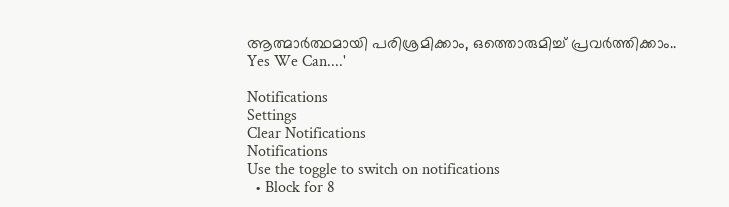ആത്മാർത്ഥമായി പരിശ്രമിക്കാം, ഒത്തൊരുമിച്ച് പ്രവർത്തിക്കാം..
Yes We Can....'

Notifications
Settings
Clear Notifications
Notifications
Use the toggle to switch on notifications
  • Block for 8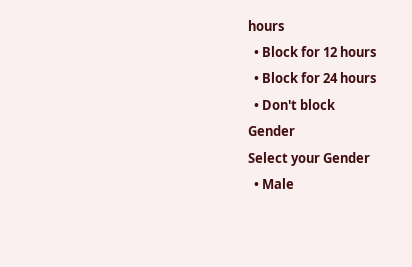hours
  • Block for 12 hours
  • Block for 24 hours
  • Don't block
Gender
Select your Gender
  • Male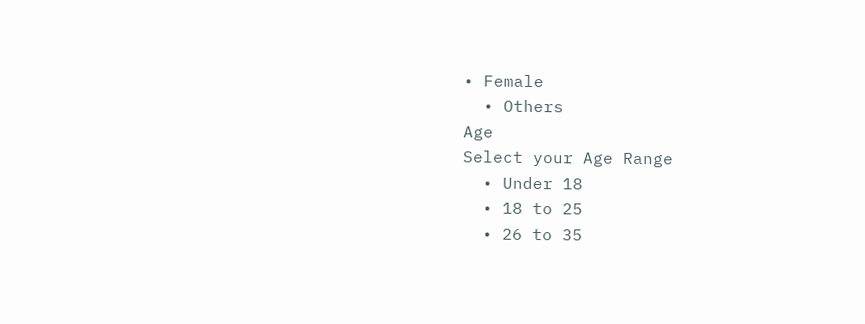• Female
  • Others
Age
Select your Age Range
  • Under 18
  • 18 to 25
  • 26 to 35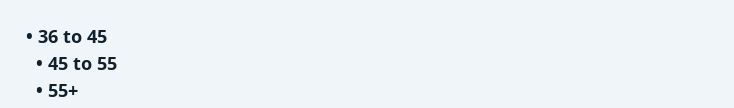• 36 to 45
  • 45 to 55
  • 55+